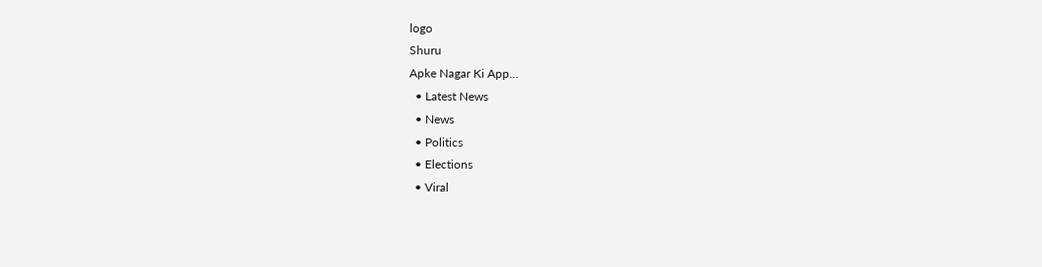logo
Shuru
Apke Nagar Ki App…
  • Latest News
  • News
  • Politics
  • Elections
  • Viral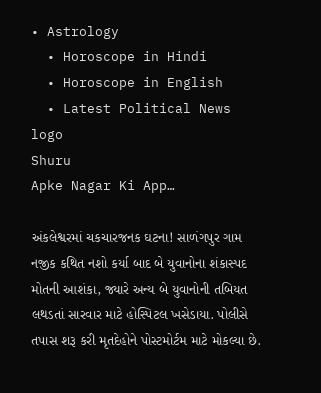• Astrology
  • Horoscope in Hindi
  • Horoscope in English
  • Latest Political News
logo
Shuru
Apke Nagar Ki App…

અંકલેશ્વરમાં ચકચારજનક ઘટના! સાળંગપુર ગામ નજીક કથિત નશો કર્યા બાદ બે યુવાનોના શંકાસ્પદ મોતની આશંકા, જ્યારે અન્ય બે યુવાનોની તબિયત લથડતાં સારવાર માટે હોસ્પિટલ ખસેડાયા. પોલીસે તપાસ શરૂ કરી મૃતદેહોને પોસ્ટમોર્ટમ માટે મોકલ્યા છે.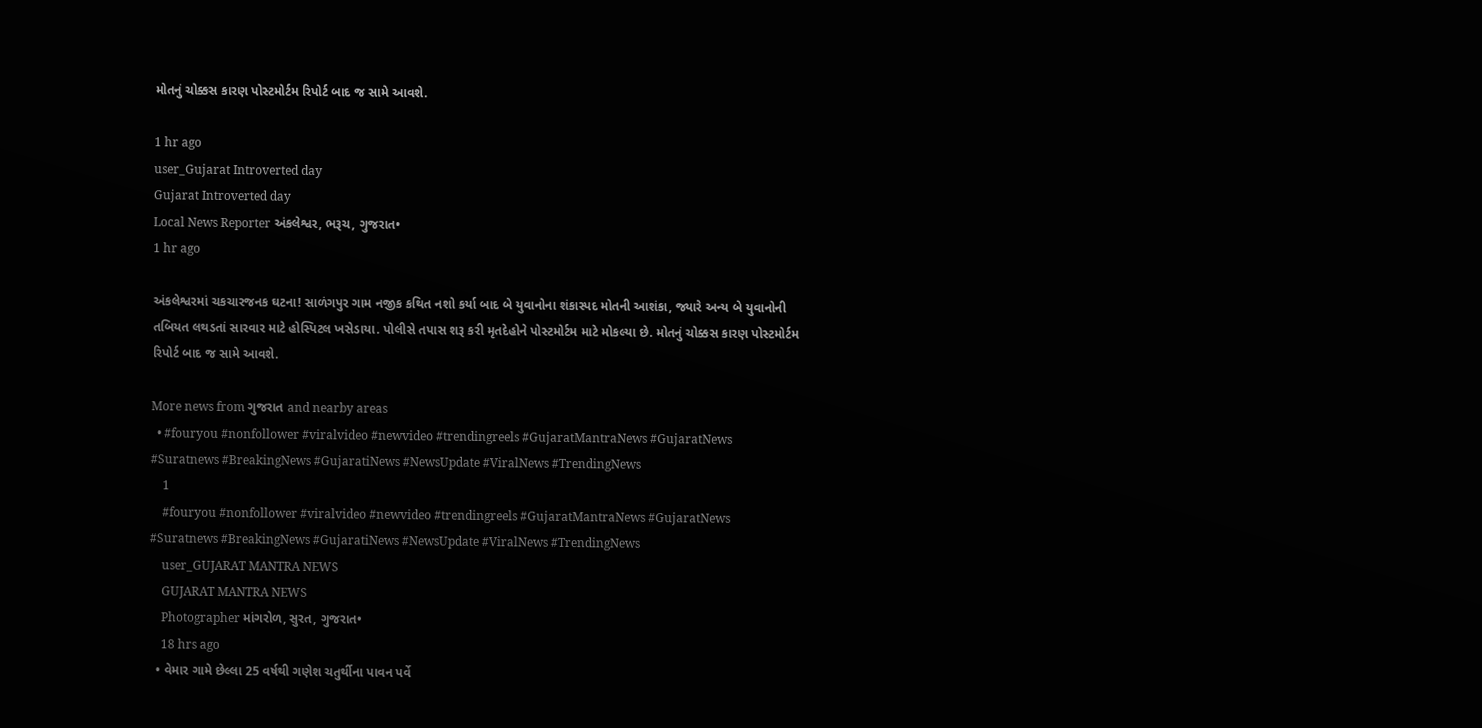મોતનું ચોક્કસ કારણ પોસ્ટમોર્ટમ રિપોર્ટ બાદ જ સામે આવશે.

1 hr ago
user_Gujarat Introverted day
Gujarat Introverted day
Local News Reporter અંકલેશ્વર, ભરૂચ, ગુજરાત•
1 hr ago

અંકલેશ્વરમાં ચકચારજનક ઘટના! સાળંગપુર ગામ નજીક કથિત નશો કર્યા બાદ બે યુવાનોના શંકાસ્પદ મોતની આશંકા, જ્યારે અન્ય બે યુવાનોની તબિયત લથડતાં સારવાર માટે હોસ્પિટલ ખસેડાયા. પોલીસે તપાસ શરૂ કરી મૃતદેહોને પોસ્ટમોર્ટમ માટે મોકલ્યા છે. મોતનું ચોક્કસ કારણ પોસ્ટમોર્ટમ રિપોર્ટ બાદ જ સામે આવશે.

More news from ગુજરાત and nearby areas
  • #fouryou #nonfollower #viralvideo #newvideo #trendingreels #GujaratMantraNews #GujaratNews #Suratnews #BreakingNews #GujaratiNews #NewsUpdate #ViralNews #TrendingNews
    1
    #fouryou #nonfollower #viralvideo #newvideo #trendingreels #GujaratMantraNews #GujaratNews #Suratnews #BreakingNews #GujaratiNews #NewsUpdate #ViralNews #TrendingNews
    user_GUJARAT MANTRA NEWS
    GUJARAT MANTRA NEWS
    Photographer માંગરોળ, સુરત, ગુજરાત•
    18 hrs ago
  • વેમાર ગામે છેલ્લા 25 વર્ષથી ગણેશ ચતુર્થીના પાવન પર્વે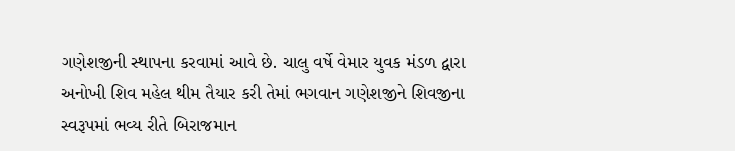ગણેશજીની સ્થાપના કરવામાં આવે છે. ચાલુ વર્ષે વેમાર યુવક મંડળ દ્વારા અનોખી શિવ મહેલ થીમ તૈયાર કરી તેમાં ભગવાન ગણેશજીને શિવજીના સ્વરૂપમાં ભવ્ય રીતે બિરાજમાન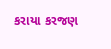કરાયા કરજણ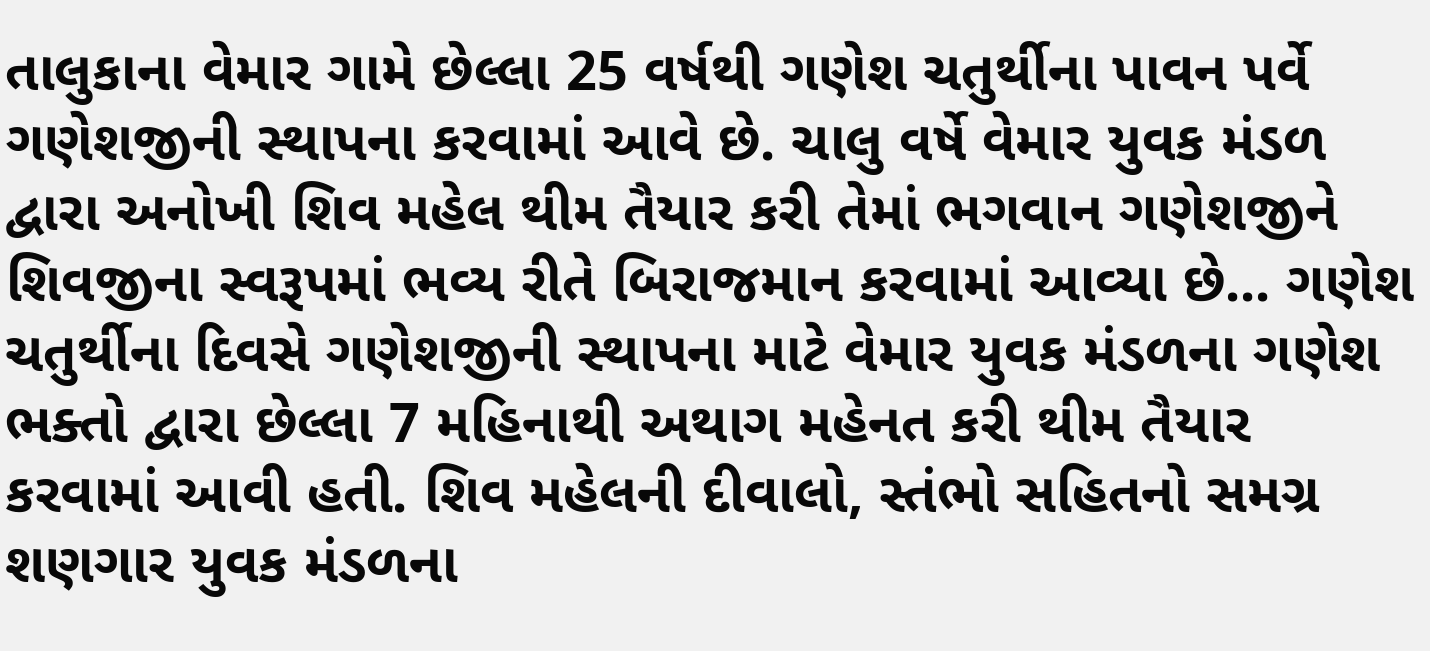તાલુકાના વેમાર ગામે છેલ્લા 25 વર્ષથી ગણેશ ચતુર્થીના પાવન પર્વે ગણેશજીની સ્થાપના કરવામાં આવે છે. ચાલુ વર્ષે વેમાર યુવક મંડળ દ્વારા અનોખી શિવ મહેલ થીમ તૈયાર કરી તેમાં ભગવાન ગણેશજીને શિવજીના સ્વરૂપમાં ભવ્ય રીતે બિરાજમાન કરવામાં આવ્યા છે... ગણેશ ચતુર્થીના દિવસે ગણેશજીની સ્થાપના માટે વેમાર યુવક મંડળના ગણેશ ભક્તો દ્વારા છેલ્લા 7 મહિનાથી અથાગ મહેનત કરી થીમ તૈયાર કરવામાં આવી હતી. શિવ મહેલની દીવાલો, સ્તંભો સહિતનો સમગ્ર શણગાર યુવક મંડળના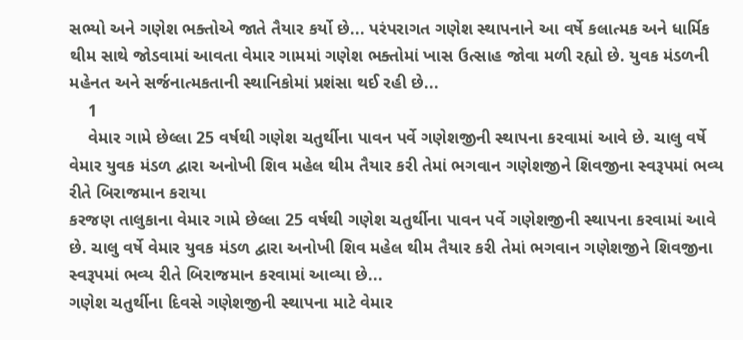સભ્યો અને ગણેશ ભક્તોએ જાતે તૈયાર કર્યો છે... પરંપરાગત ગણેશ સ્થાપનાને આ વર્ષે કલાત્મક અને ધાર્મિક થીમ સાથે જોડવામાં આવતા વેમાર ગામમાં ગણેશ ભક્તોમાં ખાસ ઉત્સાહ જોવા મળી રહ્યો છે. યુવક મંડળની મહેનત અને સર્જનાત્મકતાની સ્થાનિકોમાં પ્રશંસા થઈ રહી છે...
    1
    વેમાર ગામે છેલ્લા 25 વર્ષથી ગણેશ ચતુર્થીના પાવન પર્વે ગણેશજીની સ્થાપના કરવામાં આવે છે. ચાલુ વર્ષે વેમાર યુવક મંડળ દ્વારા અનોખી શિવ મહેલ થીમ તૈયાર કરી તેમાં ભગવાન ગણેશજીને શિવજીના સ્વરૂપમાં ભવ્ય રીતે બિરાજમાન કરાયા
કરજણ તાલુકાના વેમાર ગામે છેલ્લા 25 વર્ષથી ગણેશ ચતુર્થીના પાવન પર્વે ગણેશજીની સ્થાપના કરવામાં આવે છે. ચાલુ વર્ષે વેમાર યુવક મંડળ દ્વારા અનોખી શિવ મહેલ થીમ તૈયાર કરી તેમાં ભગવાન ગણેશજીને શિવજીના સ્વરૂપમાં ભવ્ય રીતે બિરાજમાન કરવામાં આવ્યા છે...
ગણેશ ચતુર્થીના દિવસે ગણેશજીની સ્થાપના માટે વેમાર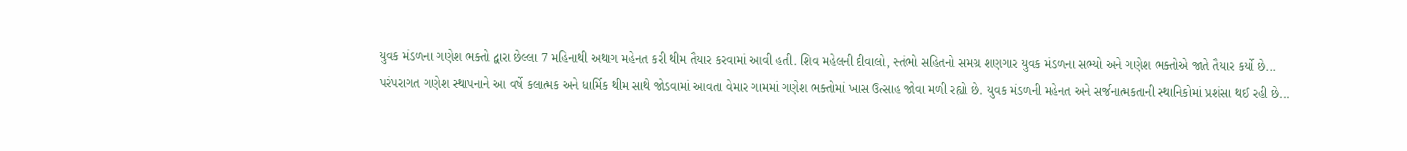યુવક મંડળના ગણેશ ભક્તો દ્વારા છેલ્લા 7 મહિનાથી અથાગ મહેનત કરી થીમ તૈયાર કરવામાં આવી હતી. શિવ મહેલની દીવાલો, સ્તંભો સહિતનો સમગ્ર શણગાર યુવક મંડળના સભ્યો અને ગણેશ ભક્તોએ જાતે તૈયાર કર્યો છે...
પરંપરાગત ગણેશ સ્થાપનાને આ વર્ષે કલાત્મક અને ધાર્મિક થીમ સાથે જોડવામાં આવતા વેમાર ગામમાં ગણેશ ભક્તોમાં ખાસ ઉત્સાહ જોવા મળી રહ્યો છે. યુવક મંડળની મહેનત અને સર્જનાત્મકતાની સ્થાનિકોમાં પ્રશંસા થઈ રહી છે...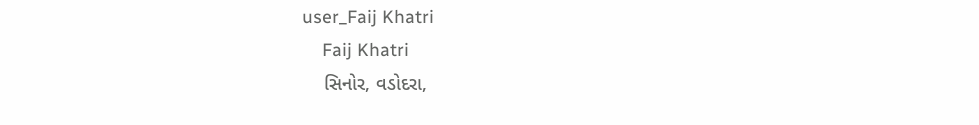user_Faij Khatri
    Faij Khatri
    સિનોર, વડોદરા,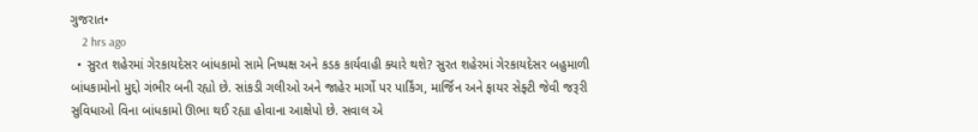ગુજરાત•
    2 hrs ago
  • સુરત શહેરમાં ગેરકાયદેસર બાંધકામો સામે નિષ્પક્ષ અને કડક કાર્યવાહી ક્યારે થશે? સુરત શહેરમાં ગેરકાયદેસર બહુમાળી બાંધકામોનો મુદ્દો ગંભીર બની રહ્યો છે. સાંકડી ગલીઓ અને જાહેર માર્ગો પર પાર્કિંગ, માર્જિન અને ફાયર સેફ્ટી જેવી જરૂરી સુવિધાઓ વિના બાંધકામો ઊભા થઈ રહ્યા હોવાના આક્ષેપો છે. સવાલ એ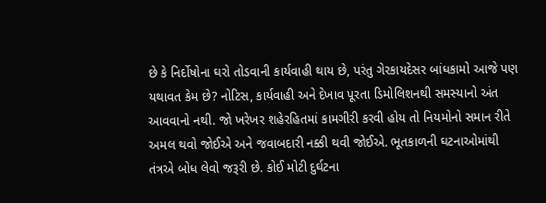છે કે નિર્દોષોના ઘરો તોડવાની કાર્યવાહી થાય છે, પરંતુ ગેરકાયદેસર બાંધકામો આજે પણ યથાવત કેમ છે? નોટિસ, કાર્યવાહી અને દેખાવ પૂરતા ડિમોલિશનથી સમસ્યાનો અંત આવવાનો નથી. જો ખરેખર શહેરહિતમાં કામગીરી કરવી હોય તો નિયમોનો સમાન રીતે અમલ થવો જોઈએ અને જવાબદારી નક્કી થવી જોઈએ. ભૂતકાળની ઘટનાઓમાંથી તંત્રએ બોધ લેવો જરૂરી છે. કોઈ મોટી દુર્ઘટના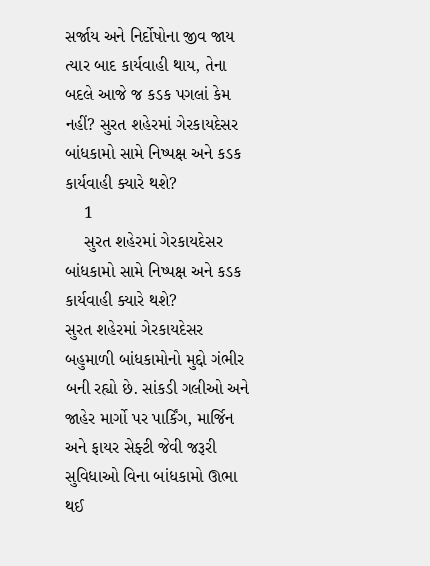સર્જાય અને નિર્દોષોના જીવ જાય ત્યાર બાદ કાર્યવાહી થાય, તેના બદલે આજે જ કડક પગલાં કેમ નહીં? સુરત શહેરમાં ગેરકાયદેસર બાંધકામો સામે નિષ્પક્ષ અને કડક કાર્યવાહી ક્યારે થશે?
    1
    સુરત શહેરમાં ગેરકાયદેસર બાંધકામો સામે નિષ્પક્ષ અને કડક કાર્યવાહી ક્યારે થશે?
સુરત શહેરમાં ગેરકાયદેસર બહુમાળી બાંધકામોનો મુદ્દો ગંભીર બની રહ્યો છે. સાંકડી ગલીઓ અને જાહેર માર્ગો પર પાર્કિંગ, માર્જિન અને ફાયર સેફ્ટી જેવી જરૂરી સુવિધાઓ વિના બાંધકામો ઊભા થઈ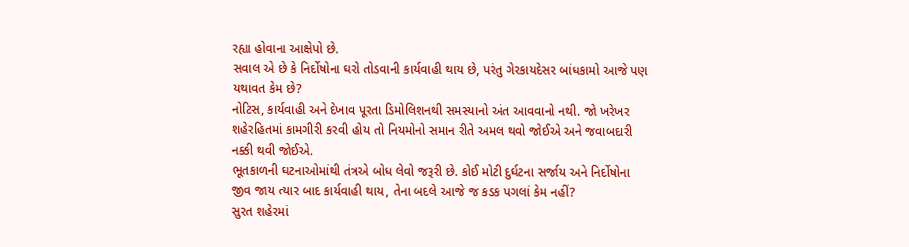રહ્યા હોવાના આક્ષેપો છે.
સવાલ એ છે કે નિર્દોષોના ઘરો તોડવાની કાર્યવાહી થાય છે, પરંતુ ગેરકાયદેસર બાંધકામો આજે પણ યથાવત કેમ છે?
નોટિસ, કાર્યવાહી અને દેખાવ પૂરતા ડિમોલિશનથી સમસ્યાનો અંત આવવાનો નથી. જો ખરેખર શહેરહિતમાં કામગીરી કરવી હોય તો નિયમોનો સમાન રીતે અમલ થવો જોઈએ અને જવાબદારી નક્કી થવી જોઈએ.
ભૂતકાળની ઘટનાઓમાંથી તંત્રએ બોધ લેવો જરૂરી છે. કોઈ મોટી દુર્ઘટના સર્જાય અને નિર્દોષોના જીવ જાય ત્યાર બાદ કાર્યવાહી થાય, તેના બદલે આજે જ કડક પગલાં કેમ નહીં?
સુરત શહેરમાં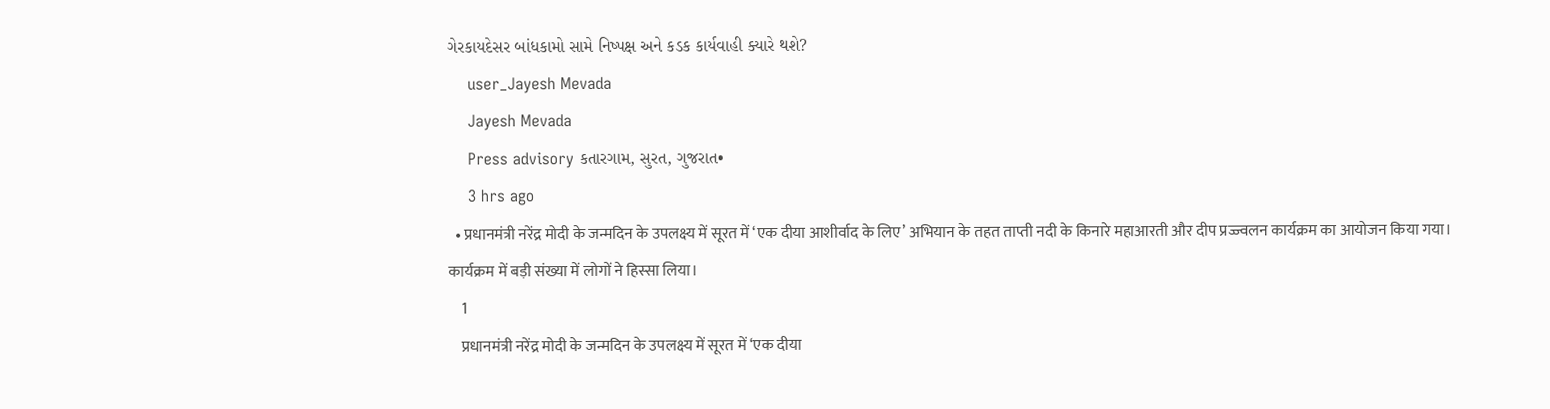ગેરકાયદેસર બાંધકામો સામે નિષ્પક્ષ અને કડક કાર્યવાહી ક્યારે થશે?
    user_Jayesh Mevada
    Jayesh Mevada
    Press advisory કતારગામ, સુરત, ગુજરાત•
    3 hrs ago
  • प्रधानमंत्री नरेंद्र मोदी के जन्मदिन के उपलक्ष्य में सूरत में ‘एक दीया आशीर्वाद के लिए’ अभियान के तहत ताप्ती नदी के किनारे महाआरती और दीप प्रज्ज्वलन कार्यक्रम का आयोजन किया गया। कार्यक्रम में बड़ी संख्या में लोगों ने हिस्सा लिया।
    1
    प्रधानमंत्री नरेंद्र मोदी के जन्मदिन के उपलक्ष्य में सूरत में ‘एक दीया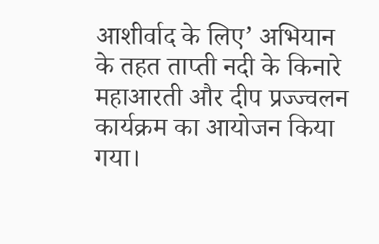आशीर्वाद के लिए’ अभियान के तहत ताप्ती नदी के किनारे महाआरती और दीप प्रज्ज्वलन कार्यक्रम का आयोजन किया गया।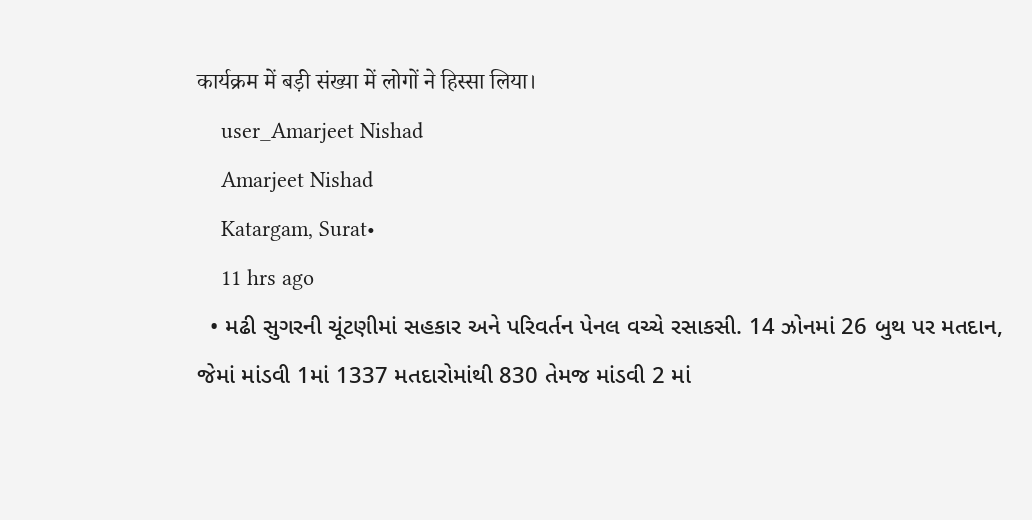कार्यक्रम में बड़ी संख्या में लोगों ने हिस्सा लिया।
    user_Amarjeet Nishad
    Amarjeet Nishad
    Katargam, Surat•
    11 hrs ago
  • મઢી સુગરની ચૂંટણીમાં સહકાર અને પરિવર્તન પેનલ વચ્ચે રસાકસી. 14 ઝોનમાં 26 બુથ પર મતદાન, જેમાં માંડવી 1માં 1337 મતદારોમાંથી 830 તેમજ માંડવી 2 માં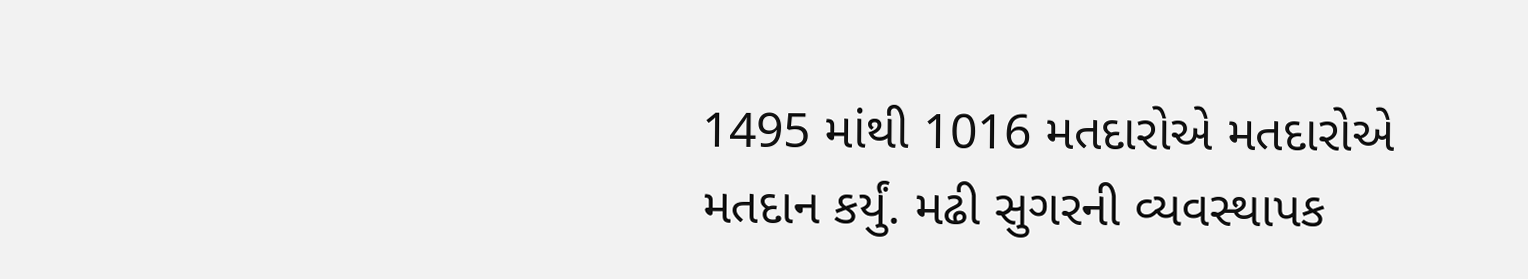1495 માંથી 1016 મતદારોએ મતદારોએ મતદાન કર્યું. મઢી સુગરની વ્યવસ્થાપક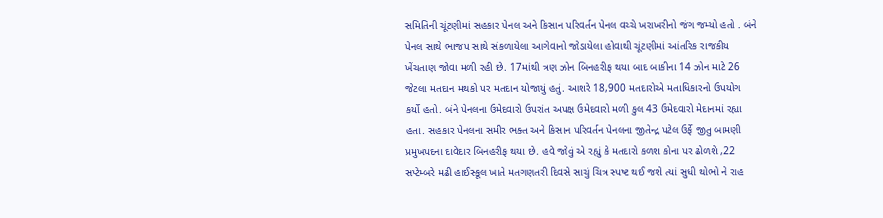સમિતિની ચૂંટણીમાં સહકાર પેનલ અને કિસાન પરિવર્તન પેનલ વચ્ચે ખરાખરીનો જંગ જમ્યો હતો . બંને પેનલ સાથે ભાજપ સાથે સંકળાયેલા આગેવાનો જોડાયેલા હોવાથી ચૂંટણીમાં આંતરિક રાજકીય ખેંચતાણ જોવા મળી રહી છે. 17માંથી ત્રણ ઝોન બિનહરીફ થયા બાદ બાકીના 14 ઝોન માટે 26 જેટલા મતદાન મથકો પર મતદાન યોજાયું હતું. આશરે 18,900 મતદારોએ મતાધિકારનો ઉપયોગ કર્યો હતો. બંને પેનલના ઉમેદવારો ઉપરાંત અપક્ષ ઉમેદવારો મળી કુલ 43 ઉમેદવારો મેદાનમાં રહ્યા હતા. સહકાર પેનલના સમીર ભક્ત અને કિસાન પરિવર્તન પેનલના જીતેન્દ્ર પટેલ ઉર્ફે જીતુ બામણી પ્રમુખપદના દાવેદાર બિનહરીફ થયા છે. હવે જોવું એ રહ્યું કે મતદારો કળશ કોના પર ઢોળશે ,22 સપ્ટેમ્બરે મઢી હાઈસ્કૂલ ખાતે મતગણતરી દિવસે સાચું ચિત્ર સ્પષ્ટ થઈ જશે ત્યાં સુધી થોભો ને રાહ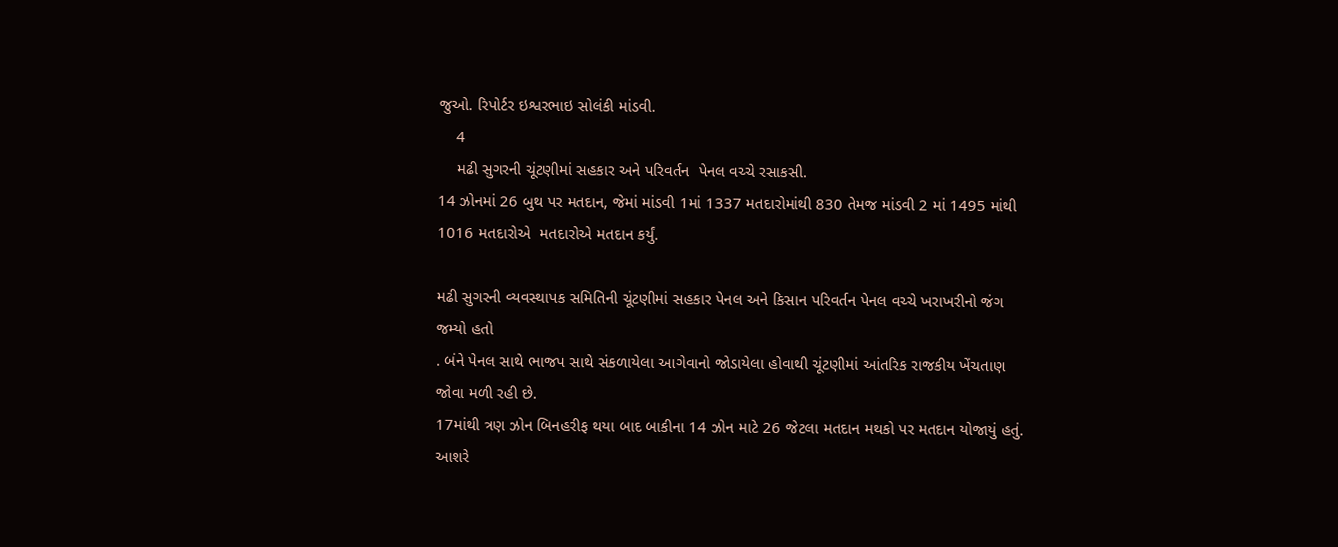જુઓ. રિપોર્ટર ઇશ્વરભાઇ સોલંકી માંડવી.
    4
    મઢી સુગરની ચૂંટણીમાં સહકાર અને પરિવર્તન  પેનલ વચ્ચે રસાકસી.
14 ઝોનમાં 26 બુથ પર મતદાન, જેમાં માંડવી 1માં 1337 મતદારોમાંથી 830 તેમજ માંડવી 2 માં 1495 માંથી 1016 મતદારોએ  મતદારોએ મતદાન કર્યું.

મઢી સુગરની વ્યવસ્થાપક સમિતિની ચૂંટણીમાં સહકાર પેનલ અને કિસાન પરિવર્તન પેનલ વચ્ચે ખરાખરીનો જંગ જમ્યો હતો
. બંને પેનલ સાથે ભાજપ સાથે સંકળાયેલા આગેવાનો જોડાયેલા હોવાથી ચૂંટણીમાં આંતરિક રાજકીય ખેંચતાણ જોવા મળી રહી છે.
17માંથી ત્રણ ઝોન બિનહરીફ થયા બાદ બાકીના 14 ઝોન માટે 26 જેટલા મતદાન મથકો પર મતદાન યોજાયું હતું. આશરે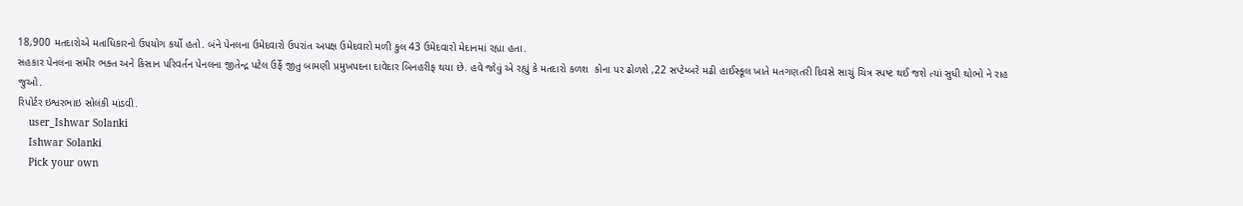18,900 મતદારોએ મતાધિકારનો ઉપયોગ કર્યો હતો. બંને પેનલના ઉમેદવારો ઉપરાંત અપક્ષ ઉમેદવારો મળી કુલ 43 ઉમેદવારો મેદાનમાં રહ્યા હતા.
સહકાર પેનલના સમીર ભક્ત અને કિસાન પરિવર્તન પેનલના જીતેન્દ્ર પટેલ ઉર્ફે જીતુ બામણી પ્રમુખપદના દાવેદાર બિનહરીફ થયા છે. હવે જોવું એ રહ્યું કે મતદારો કળશ  કોના પર ઢોળશે ,22 સપ્ટેમ્બરે મઢી હાઈસ્કૂલ ખાતે મતગણતરી દિવસે સાચું ચિત્ર સ્પષ્ટ થઈ જશે ત્યાં સુધી થોભો ને રાહ
જુઓ.
રિપોર્ટર ઇશ્વરભાઇ સોલંકી માંડવી.
    user_Ishwar Solanki
    Ishwar Solanki
    Pick your own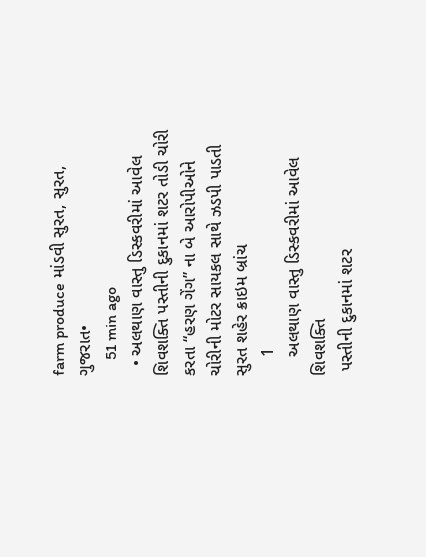farm produce માંડવી સુરત, સુરત, ગુજરાત•
    51 min ago
  • અલથાણ વાસ્તુ ડિસ્કવરીમાં આવેલ શિવશક્તિ પસ્તીની દુકાનમાં શટર તોડી ચોરી કરતા “હરણ ગેંગ” ના બે આરોપીઓને ચોરીની મોટર સાયકલ સાથે ઝડપી પાડતી સુરત શહેર ક્રાઇમ બ્રાંચ
    1
    અલથાણ વાસ્તુ ડિસ્કવરીમાં આવેલ શિવશક્તિ
 પસ્તીની દુકાનમાં શટર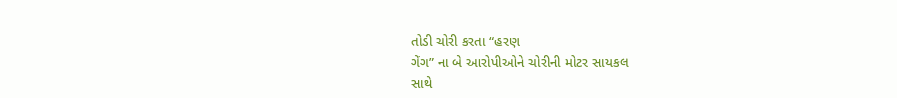તોડી ચોરી કરતા “હરણ
ગેંગ” ના બે આરોપીઓને ચોરીની મોટર સાયકલ
સાથે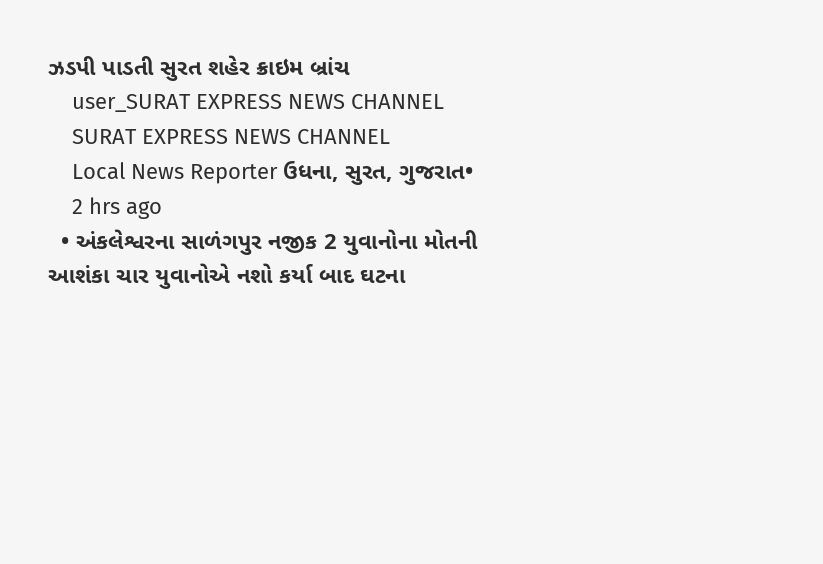ઝડપી પાડતી સુરત શહેર ક્રાઇમ બ્રાંચ
    user_SURAT EXPRESS NEWS CHANNEL
    SURAT EXPRESS NEWS CHANNEL
    Local News Reporter ઉધના, સુરત, ગુજરાત•
    2 hrs ago
  • અંકલેશ્વરના સાળંગપુર નજીક 2 યુવાનોના મોતની આશંકા ચાર યુવાનોએ નશો કર્યા બાદ ઘટના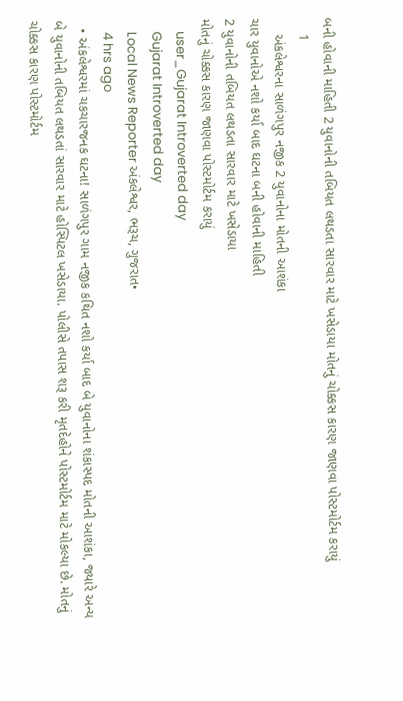બની હોવાની માહિતી 2 યુવાનોની તબિયત લથડતા સારવાર માટે ખસેડાયા મોતનું ચોક્કસ કારણ જાણવા પોસ્ટમોર્ટમ કરાયું
    1
    અંકલેશ્વરના સાળંગપુર નજીક 2 યુવાનોના મોતની આશંકા
ચાર યુવાનોએ નશો કર્યા બાદ ઘટના બની હોવાની માહિતી
2 યુવાનોની તબિયત લથડતા સારવાર માટે ખસેડાયા
મોતનું ચોક્કસ કારણ જાણવા પોસ્ટમોર્ટમ કરાયું
    user_Gujarat Introverted day
    Gujarat Introverted day
    Local News Reporter અંકલેશ્વર, ભરૂચ, ગુજરાત•
    4 hrs ago
  • અંકલેશ્વરમાં ચકચારજનક ઘટના! સાળંગપુર ગામ નજીક કથિત નશો કર્યા બાદ બે યુવાનોના શંકાસ્પદ મોતની આશંકા, જ્યારે અન્ય બે યુવાનોની તબિયત લથડતાં સારવાર માટે હોસ્પિટલ ખસેડાયા. પોલીસે તપાસ શરૂ કરી મૃતદેહોને પોસ્ટમોર્ટમ માટે મોકલ્યા છે. મોતનું ચોક્કસ કારણ પોસ્ટમોર્ટમ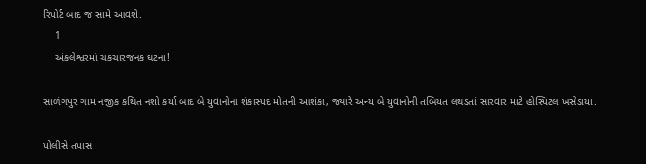રિપોર્ટ બાદ જ સામે આવશે.
    1
    અંકલેશ્વરમાં ચકચારજનક ઘટના!

સાળંગપુર ગામ નજીક કથિત નશો કર્યા બાદ બે યુવાનોના શંકાસ્પદ મોતની આશંકા, જ્યારે અન્ય બે યુવાનોની તબિયત લથડતાં સારવાર માટે હોસ્પિટલ ખસેડાયા.

પોલીસે તપાસ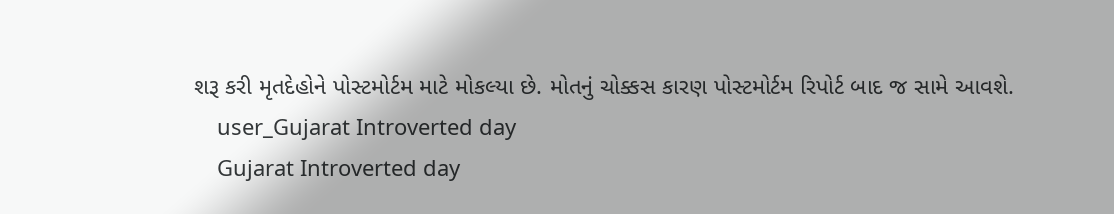શરૂ કરી મૃતદેહોને પોસ્ટમોર્ટમ માટે મોકલ્યા છે. મોતનું ચોક્કસ કારણ પોસ્ટમોર્ટમ રિપોર્ટ બાદ જ સામે આવશે.
    user_Gujarat Introverted day
    Gujarat Introverted day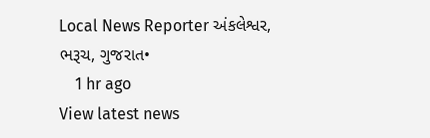Local News Reporter અંકલેશ્વર, ભરૂચ, ગુજરાત•
    1 hr ago
View latest news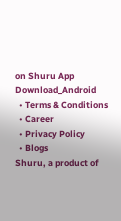on Shuru App
Download_Android
  • Terms & Conditions
  • Career
  • Privacy Policy
  • Blogs
Shuru, a product of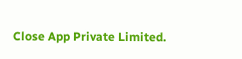Close App Private Limited.